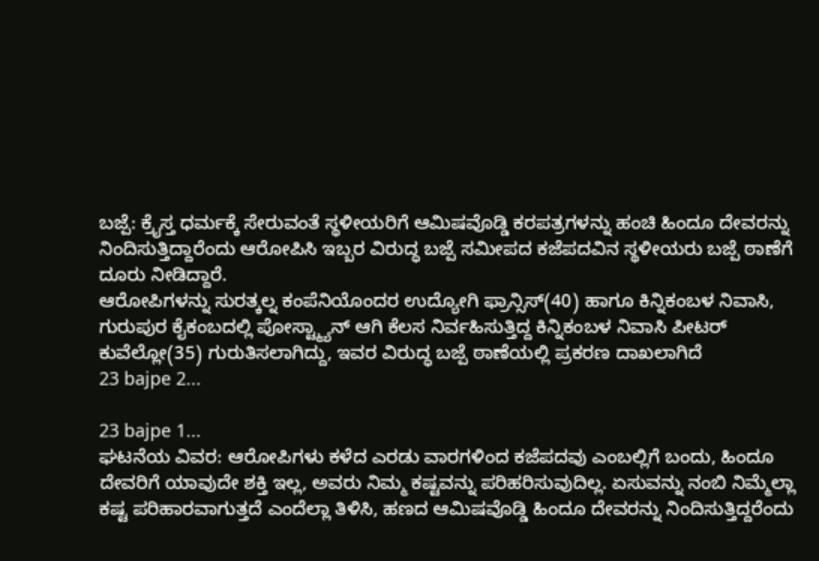ಬಜ್ಪೆ: ಕ್ರೈಸ್ತ ಧರ್ಮಕ್ಕೆ ಸೇರುವಂತೆ ಸ್ಥಳೀಯರಿಗೆ ಆಮಿಷವೊಡ್ಡಿ ಕರಪತ್ರಗಳನ್ನು ಹಂಚಿ ಹಿಂದೂ ದೇವರನ್ನು ನಿಂದಿಸುತ್ತಿದ್ದಾರೆಂದು ಆರೋಪಿಸಿ ಇಬ್ಬರ ವಿರುದ್ಧ ಬಜ್ಪೆ ಸಮೀಪದ ಕಜೆಪದವಿನ ಸ್ಥಳೀಯರು ಬಜ್ಪೆ ಠಾಣೆಗೆ ದೂರು ನೀಡಿದ್ದಾರೆ.
ಆರೋಪಿಗಳನ್ನು ಸುರತ್ಕಲ್ನ ಕಂಪೆನಿಯೊಂದರ ಉದ್ಯೋಗಿ ಫ್ರಾನ್ಸಿಸ್(40) ಹಾಗೂ ಕಿನ್ನಿಕಂಬಳ ನಿವಾಸಿ, ಗುರುಪುರ ಕೈಕಂಬದಲ್ಲಿ ಪೋಸ್ಟ್ಮ್ಯಾನ್ ಆಗಿ ಕೆಲಸ ನಿರ್ವಹಿಸುತ್ತಿದ್ದ ಕಿನ್ನಿಕಂಬಳ ನಿವಾಸಿ ಪೀಟರ್ ಕುವೆಲ್ಲೋ(35) ಗುರುತಿಸಲಾಗಿದ್ದು, ಇವರ ವಿರುದ್ಧ ಬಜ್ಪೆ ಠಾಣೆಯಲ್ಲಿ ಪ್ರಕರಣ ದಾಖಲಾಗಿದೆ
23 bajpe 2...

23 bajpe 1...
ಘಟನೆಯ ವಿವರ: ಆರೋಪಿಗಳು ಕಳೆದ ಎರಡು ವಾರಗಳಿಂದ ಕಜೆಪದವು ಎಂಬಲ್ಲಿಗೆ ಬಂದು, ಹಿಂದೂ ದೇವರಿಗೆ ಯಾವುದೇ ಶಕ್ತಿ ಇಲ್ಲ, ಅವರು ನಿಮ್ಮ ಕಷ್ಟವನ್ನು ಪರಿಹರಿಸುವುದಿಲ್ಲ. ಏಸುವನ್ನು ನಂಬಿ ನಿಮ್ಮೆಲ್ಲಾ ಕಷ್ಟ ಪರಿಹಾರವಾಗುತ್ತದೆ ಎಂದೆಲ್ಲಾ ತಿಳಿಸಿ, ಹಣದ ಆಮಿಷವೊಡ್ಡಿ ಹಿಂದೂ ದೇವರನ್ನು ನಿಂದಿಸುತ್ತಿದ್ದರೆಂದು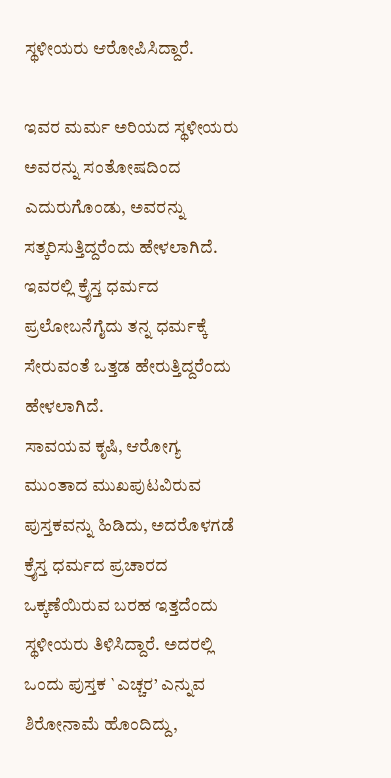ಸ್ಥಳೀಯರು ಆರೋಪಿಸಿದ್ದಾರೆ.

ಇವರ ಮರ್ಮ ಅರಿಯದ ಸ್ಥಳೀಯರು ಅವರನ್ನು ಸಂತೋಷದಿಂದ ಎದುರುಗೊಂಡು, ಅವರನ್ನು ಸತ್ಕರಿಸುತ್ತಿದ್ದರೆಂದು ಹೇಳಲಾಗಿದೆ. ಇವರಲ್ಲಿ ಕ್ರೈಸ್ತ ಧರ್ಮದ ಪ್ರಲೋಬನೆಗೈದು ತನ್ನ ಧರ್ಮಕ್ಕೆ ಸೇರುವಂತೆ ಒತ್ತಡ ಹೇರುತ್ತಿದ್ದರೆಂದು ಹೇಳಲಾಗಿದೆ.
ಸಾವಯವ ಕೃಷಿ, ಆರೋಗ್ಯ ಮುಂತಾದ ಮುಖಪುಟವಿರುವ ಪುಸ್ತಕವನ್ನು ಹಿಡಿದು, ಅದರೊಳಗಡೆ ಕ್ರೈಸ್ತ ಧರ್ಮದ ಪ್ರಚಾರದ ಒಕ್ಕಣೆಯಿರುವ ಬರಹ ಇತ್ತದೆಂದು ಸ್ಥಳೀಯರು ತಿಳಿಸಿದ್ದಾರೆ. ಅದರಲ್ಲಿ ಒಂದು ಪುಸ್ತಕ `ಎಚ್ಚರ’ ಎನ್ನುವ ಶಿರೋನಾಮೆ ಹೊಂದಿದ್ದು,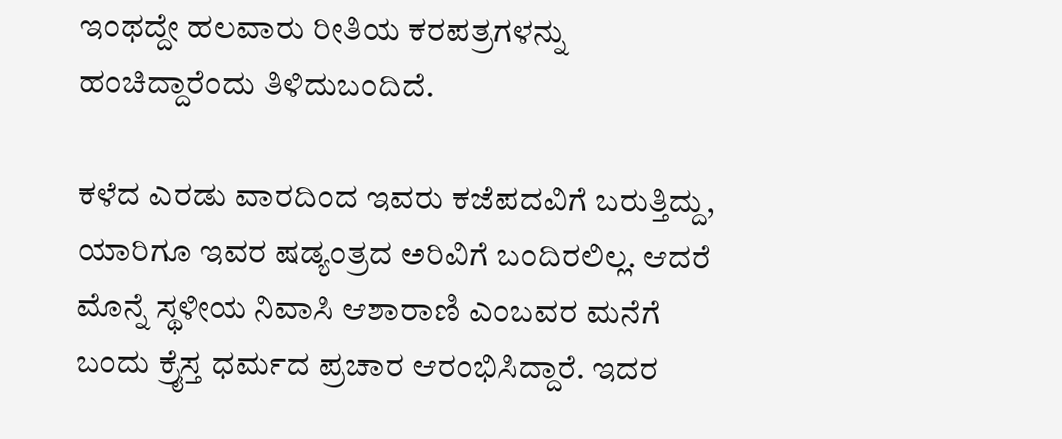ಇಂಥದ್ದೇ ಹಲವಾರು ರೀತಿಯ ಕರಪತ್ರಗಳನ್ನು ಹಂಚಿದ್ದಾರೆಂದು ತಿಳಿದುಬಂದಿದೆ.

ಕಳೆದ ಎರಡು ವಾರದಿಂದ ಇವರು ಕಜೆಪದವಿಗೆ ಬರುತ್ತಿದ್ದು, ಯಾರಿಗೂ ಇವರ ಷಡ್ಯಂತ್ರದ ಅರಿವಿಗೆ ಬಂದಿರಲಿಲ್ಲ. ಆದರೆ ಮೊನ್ನೆ ಸ್ಥಳೀಯ ನಿವಾಸಿ ಆಶಾರಾಣಿ ಎಂಬವರ ಮನೆಗೆ ಬಂದು ಕ್ರೈಸ್ತ ಧರ್ಮದ ಪ್ರಚಾರ ಆರಂಭಿಸಿದ್ದಾರೆ. ಇದರ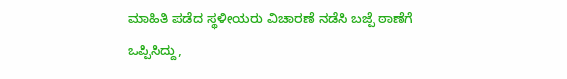ಮಾಹಿತಿ ಪಡೆದ ಸ್ಥಳೀಯರು ವಿಚಾರಣೆ ನಡೆಸಿ ಬಜ್ಪೆ ಠಾಣೆಗೆ ಒಪ್ಪಿಸಿದ್ದು,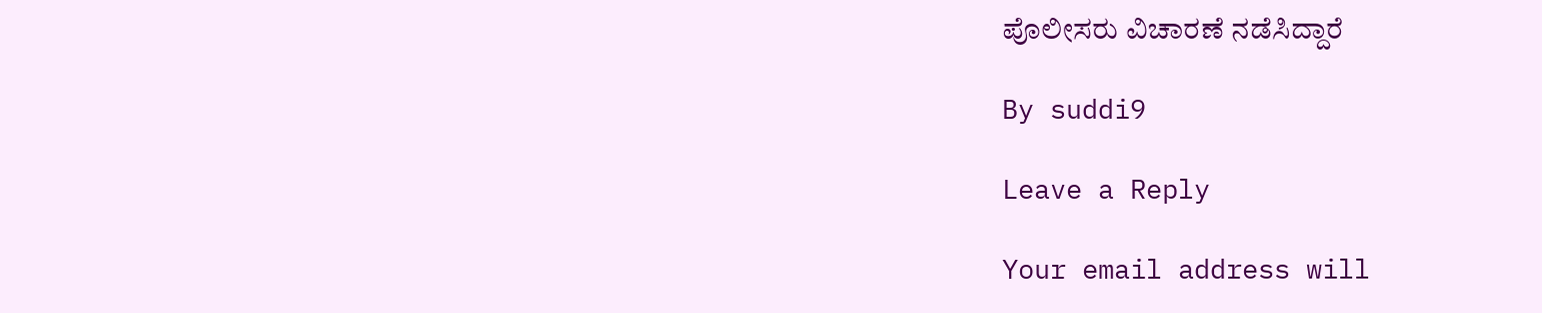ಪೊಲೀಸರು ವಿಚಾರಣೆ ನಡೆಸಿದ್ದಾರೆ

By suddi9

Leave a Reply

Your email address will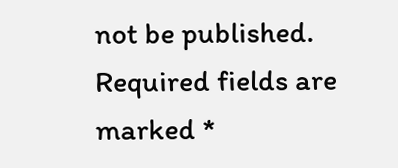not be published. Required fields are marked *